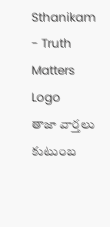Sthanikam - Truth Matters
Logo
తాజా వార్తలు
కుటుంబ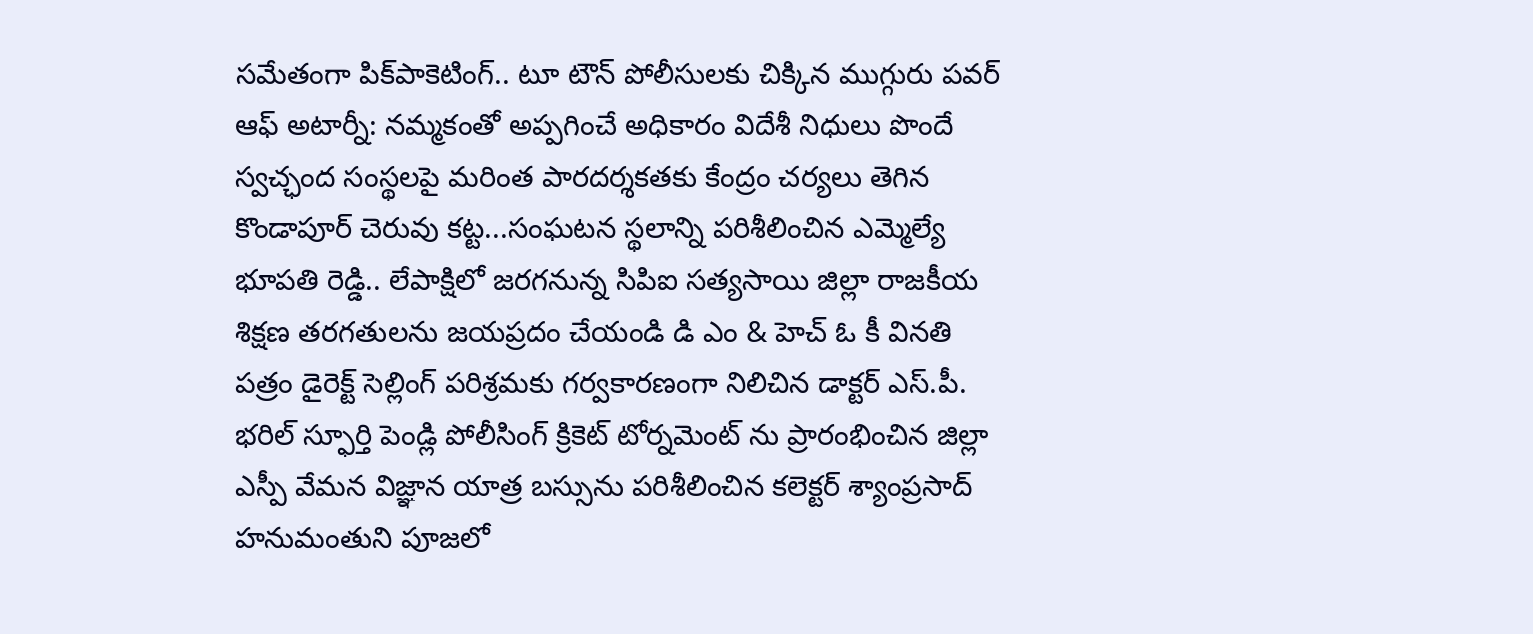సమేతంగా పిక్‌పాకెటింగ్.. టూ టౌన్ పోలీసులకు చిక్కిన ముగ్గురు పవర్ ఆఫ్ అటార్నీ: నమ్మకంతో అప్పగించే అధికారం విదేశీ నిధులు పొందే స్వచ్ఛంద సంస్థలపై మరింత పారదర్శకతకు కేంద్రం చర్యలు తెగిన కొండాపూర్ చెరువు కట్ట...సంఘటన స్థలాన్ని పరిశీలించిన ఎమ్మెల్యే భూపతి రెడ్డి.. లేపాక్షిలో జరగనున్న సిపిఐ సత్యసాయి జిల్లా రాజకీయ శిక్షణ తరగతులను జయప్రదం చేయండి డి ఎం & హెచ్ ఓ కీ వినతి పత్రం డైరెక్ట్ సెల్లింగ్ పరిశ్రమకు గర్వకారణంగా నిలిచిన డాక్టర్ ఎస్.పీ. భరిల్ స్ఫూర్తి పెండ్లి పోలీసింగ్ క్రికెట్ టోర్నమెంట్ ను ప్రారంభించిన జిల్లా ఎస్పీ వేమన విజ్ఞాన యాత్ర బస్సును పరిశీలించిన కలెక్టర్ శ్యాంప్రసాద్ హనుమంతుని పూజలో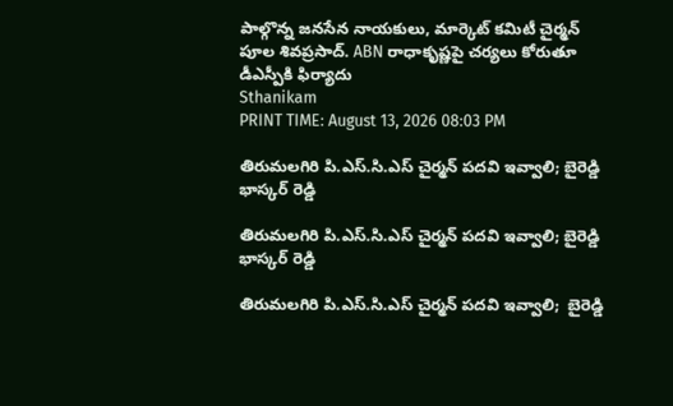పాల్గొన్న జనసేన నాయకులు, మార్కెట్ కమిటీ చైర్మన్ పూల శివప్రసాద్. ABN రాధాకృష్ణపై చర్యలు కోరుతూ డీఎస్పీకి ఫిర్యాదు
Sthanikam
PRINT TIME: August 13, 2026 08:03 PM

తిరుమలగిరి పి.ఎస్.సి.ఎస్ చైర్మన్ పదవి ఇవ్వాలి; బైరెడ్డి భాస్కర్ రెడ్డి

తిరుమలగిరి పి.ఎస్.సి.ఎస్ చైర్మన్ పదవి ఇవ్వాలి; బైరెడ్డి భాస్కర్ రెడ్డి

తిరుమలగిరి పి.ఎస్.సి.ఎస్ చైర్మన్ పదవి ఇవ్వాలి;  బైరెడ్డి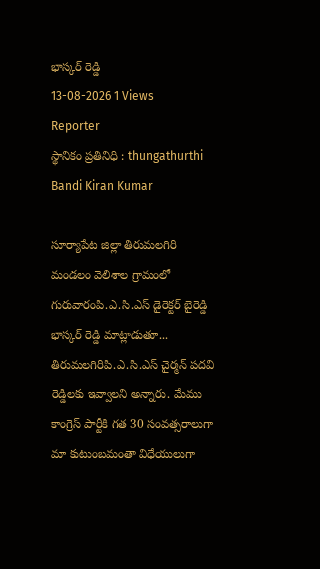భాస్కర్ రెడ్డి
13-08-2026 1 Views
Reporter
స్థానికం ప్రతినిధి : thungathurthi
Bandi Kiran Kumar

సూర్యాపేట జిల్లా తిరుమలగిరి మండలం వెలిశాల గ్రామంలో గురువారంపి.ఎ.సి.ఎస్ డైరెక్టర్ బైరెడ్డి భాస్కర్ రెడ్డి మాట్లాడుతూ... తిరుమలగిరిపి.ఎ.సి.ఎస్ చైర్మన్ పదవి రెడ్డిలకు ఇవ్వాలని అన్నారు. మేము కాంగ్రెస్ పార్టీకి గత 30 సంవత్సరాలుగా మా కుటుంబమంతా విధేయులుగా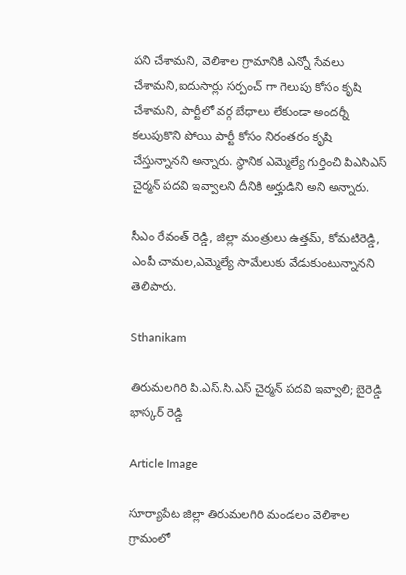పని చేశామని, వెలిశాల గ్రామానికి ఎన్నో సేవలు చేశామని,ఐదుసార్లు సర్పంచ్ గా గెలుపు కోసం కృషి చేశామని, పార్టీలో వర్గ బేధాలు లేకుండా అందర్నీ కలుపుకొని పోయి పార్టీ కోసం నిరంతరం కృషి చేస్తున్నానని అన్నారు. స్థానిక ఎమ్మెల్యే గుర్తించి పిఎసిఎస్ చైర్మన్ పదవి ఇవ్వాలని దీనికి అర్హుడిని అని అన్నారు.

సీఎం రేవంత్ రెడ్డి, జిల్లా మంత్రులు ఉత్తమ్, కోమటిరెడ్డి, ఎంపీ చామల,ఎమ్మెల్యే సామేలుకు వేడుకుంటున్నానని తెలిపారు.

Sthanikam

తిరుమలగిరి పి.ఎస్.సి.ఎస్ చైర్మన్ పదవి ఇవ్వాలి; బైరెడ్డి భాస్కర్ రెడ్డి

Article Image

సూర్యాపేట జిల్లా తిరుమలగిరి మండలం వెలిశాల గ్రామంలో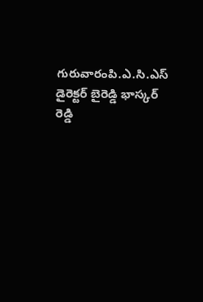గురువారంపి.ఎ.సి.ఎస్ డైరెక్టర్ బైరెడ్డి భాస్కర్ రెడ్డి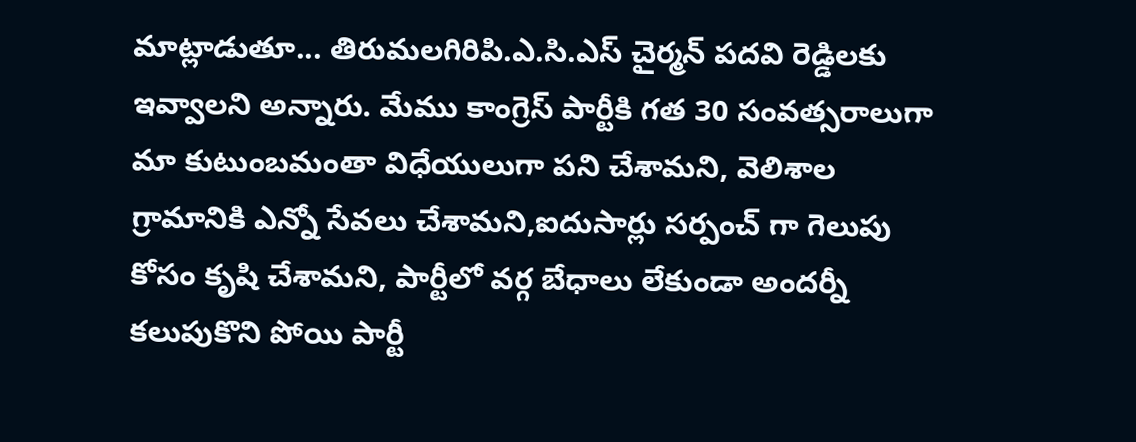మాట్లాడుతూ... తిరుమలగిరిపి.ఎ.సి.ఎస్ చైర్మన్ పదవి రెడ్డిలకు ఇవ్వాలని అన్నారు. మేము కాంగ్రెస్ పార్టీకి గత 30 సంవత్సరాలుగా మా కుటుంబమంతా విధేయులుగా పని చేశామని, వెలిశాల గ్రామానికి ఎన్నో సేవలు చేశామని,ఐదుసార్లు సర్పంచ్ గా గెలుపు కోసం కృషి చేశామని, పార్టీలో వర్గ బేధాలు లేకుండా అందర్నీ కలుపుకొని పోయి పార్టీ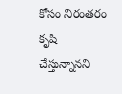కోసం నిరంతరం కృషి చేస్తున్నానని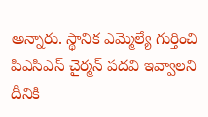అన్నారు. స్థానిక ఎమ్మెల్యే గుర్తించి పిఎసిఎస్ చైర్మన్ పదవి ఇవ్వాలని దీనికి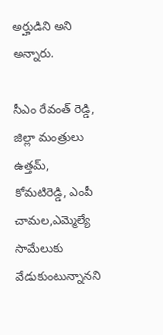అర్హుడిని అని అన్నారు.

సీఎం రేవంత్ రెడ్డి, జిల్లా మంత్రులు ఉత్తమ్, కోమటిరెడ్డి, ఎంపీ చామల,ఎమ్మెల్యే సామేలుకు వేడుకుంటున్నానని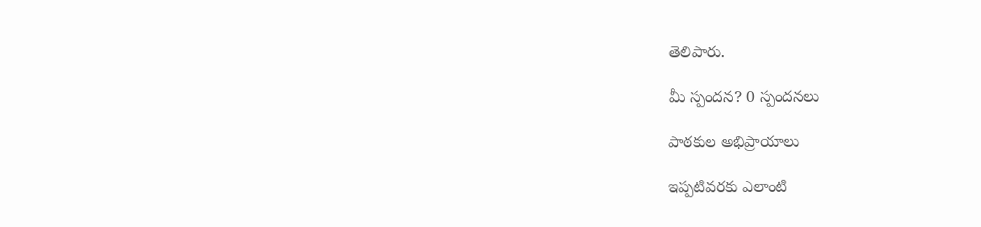తెలిపారు.

మీ స్పందన? 0 స్పందనలు

పాఠకుల అభిప్రాయాలు

ఇప్పటివరకు ఎలాంటి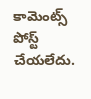కామెంట్స్ పోస్ట్ చేయలేదు.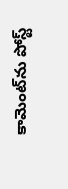కామెంట్‌ను పోస్ట్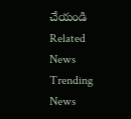చేయండి
Related News
Trending News